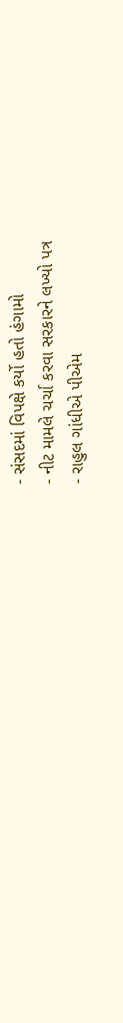- સંસદમાં વિપક્ષે કર્યો હતો હંગામો
- નીટ મામલે ચર્ચા કરવા સરકારને લખ્યો પત્ર
- રાહુલ ગાંધીએ પીએમ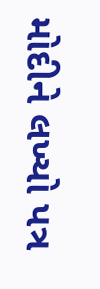મોદીને લખ્યો પત્ર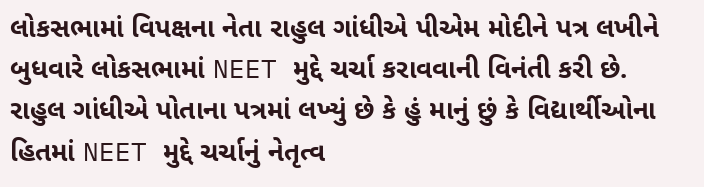લોકસભામાં વિપક્ષના નેતા રાહુલ ગાંધીએ પીએમ મોદીને પત્ર લખીને બુધવારે લોકસભામાં NEET મુદ્દે ચર્ચા કરાવવાની વિનંતી કરી છે. રાહુલ ગાંધીએ પોતાના પત્રમાં લખ્યું છે કે હું માનું છું કે વિદ્યાર્થીઓના હિતમાં NEET મુદ્દે ચર્ચાનું નેતૃત્વ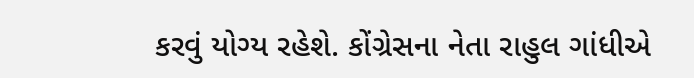કરવું યોગ્ય રહેશે. કોંગ્રેસના નેતા રાહુલ ગાંધીએ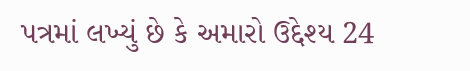પત્રમાં લખ્યું છે કે અમારો ઉદ્દેશ્ય 24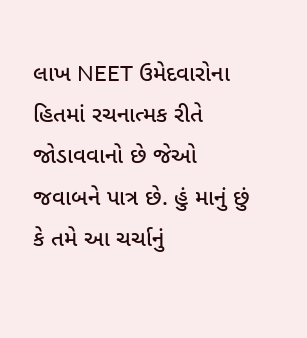લાખ NEET ઉમેદવારોના હિતમાં રચનાત્મક રીતે જોડાવવાનો છે જેઓ જવાબને પાત્ર છે. હું માનું છું કે તમે આ ચર્ચાનું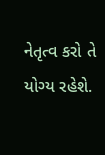નેતૃત્વ કરો તે યોગ્ય રહેશે.